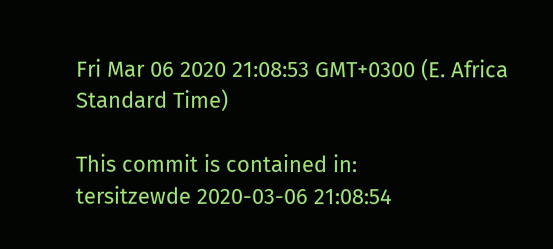Fri Mar 06 2020 21:08:53 GMT+0300 (E. Africa Standard Time)

This commit is contained in:
tersitzewde 2020-03-06 21:08:54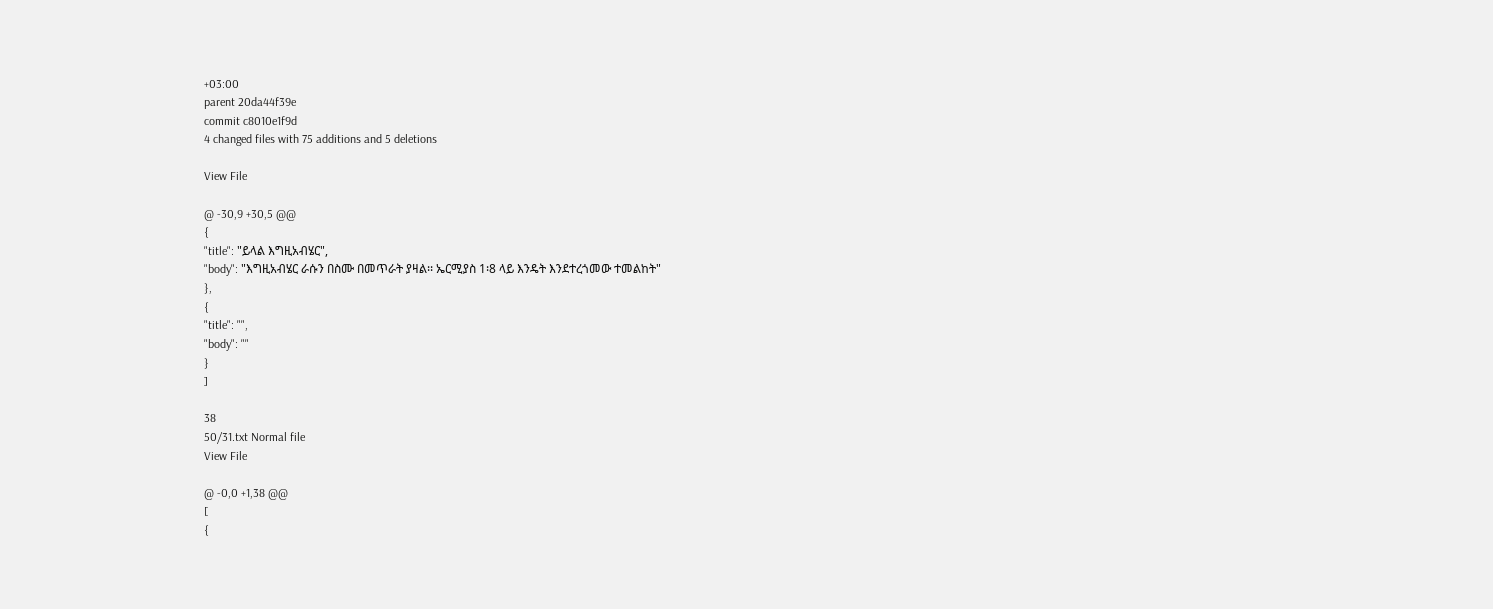+03:00
parent 20da44f39e
commit c8010e1f9d
4 changed files with 75 additions and 5 deletions

View File

@ -30,9 +30,5 @@
{
"title": "ይላል እግዚአብሄር",
"body": "እግዚአብሄር ራሱን በስሙ በመጥራት ያዛል፡፡ ኤርሚያስ 1፡8 ላይ እንዴት እንደተረጎመው ተመልከት"
},
{
"title": "",
"body": ""
}
]

38
50/31.txt Normal file
View File

@ -0,0 +1,38 @@
[
{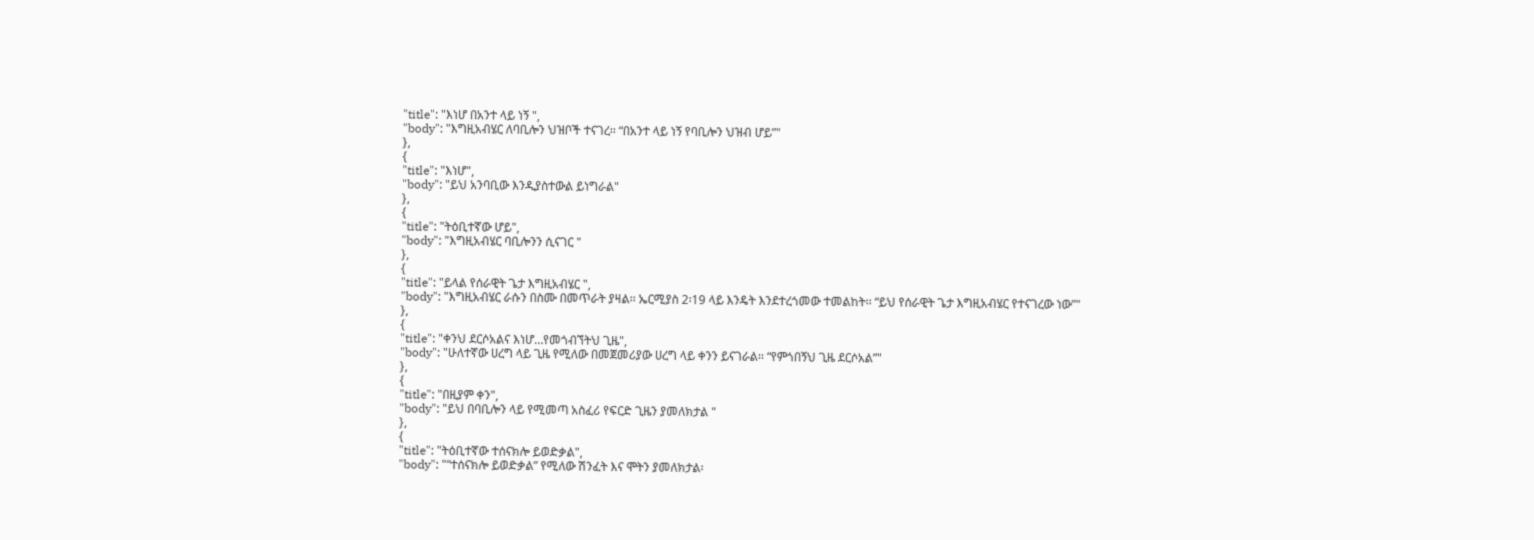"title": "እነሆ በአንተ ላይ ነኝ ",
"body": "እግዚአብሄር ለባቢሎን ህዝቦች ተናገረ፡፡ “በአንተ ላይ ነኝ የባቢሎን ህዝብ ሆይ”"
},
{
"title": "እነሆ",
"body": "ይህ አንባቢው እንዲያስተውል ይነግራል"
},
{
"title": "ትዕቢተኛው ሆይ",
"body": "እግዚአብሄር ባቢሎንን ሲናገር "
},
{
"title": "ይላል የሰራዊት ጌታ እግዚአብሄር ",
"body": "እግዚአብሄር ራሱን በስሙ በመጥራት ያዛል፡፡ ኤርሚያስ 2፡19 ላይ እንዴት እንደተረጎመው ተመልከት፡፡ “ይህ የሰራዊት ጌታ እግዚአብሄር የተናገረው ነው”"
},
{
"title": "ቀንህ ደርሶአልና እነሆ…የመጎብኘትህ ጊዜ",
"body": "ሁለተኛው ሀረግ ላይ ጊዜ የሚለው በመጀመሪያው ሀረግ ላይ ቀንን ይናገራል፡፡ “የምጎበኝህ ጊዜ ደርሶአል”"
},
{
"title": "በዚያም ቀን",
"body": "ይህ በባቢሎን ላይ የሚመጣ አስፈሪ የፍርድ ጊዜን ያመለክታል "
},
{
"title": "ትዕቢተኛው ተሰናክሎ ይወድቃል",
"body": "“ተሰናክሎ ይወድቃል” የሚለው ሽንፈት እና ሞትን ያመለክታል፡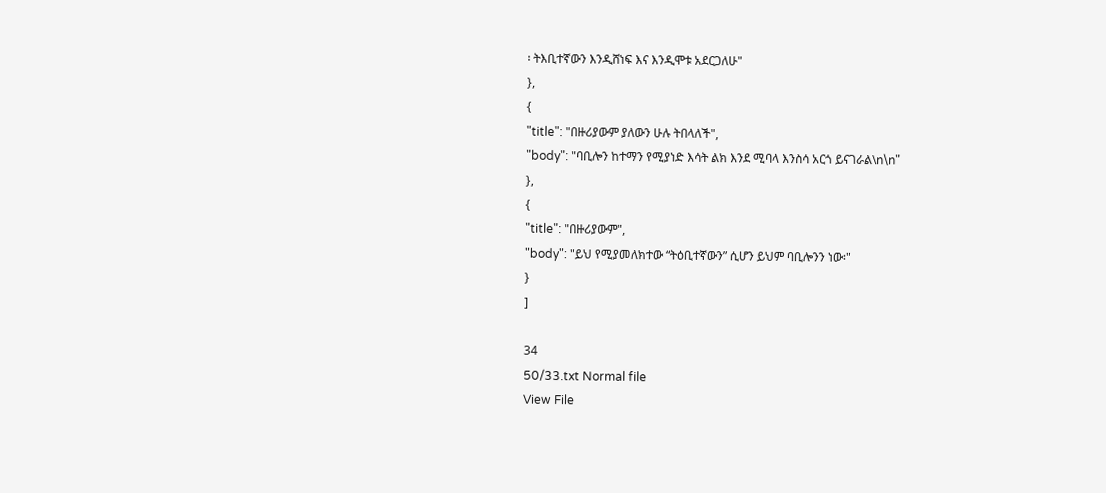፡ ትእቢተኛውን እንዲሸነፍ እና እንዲሞቱ አደርጋለሁ"
},
{
"title": "በዙሪያውም ያለውን ሁሉ ትበላለች",
"body": "ባቢሎን ከተማን የሚያነድ እሳት ልክ እንደ ሚባላ እንስሳ አርጎ ይናገራል\n\n"
},
{
"title": "በዙሪያውም",
"body": "ይህ የሚያመለክተው “ትዕቢተኛውን” ሲሆን ይህም ባቢሎንን ነው፡"
}
]

34
50/33.txt Normal file
View File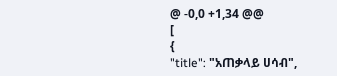@ -0,0 +1,34 @@
[
{
"title": "አጠቃላይ ሀሳብ",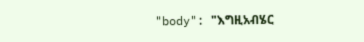"body": "እግዚአብሄር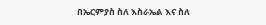በኤርምያስ ስለ እስራኤል እና ስለ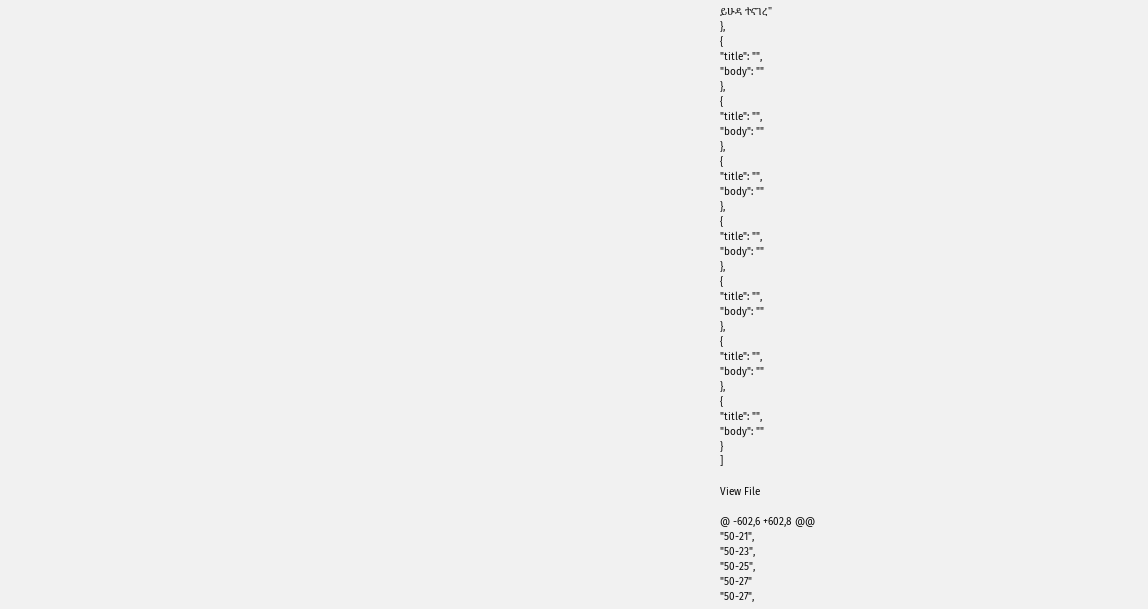ይሁዳ ተናገረ"
},
{
"title": "",
"body": ""
},
{
"title": "",
"body": ""
},
{
"title": "",
"body": ""
},
{
"title": "",
"body": ""
},
{
"title": "",
"body": ""
},
{
"title": "",
"body": ""
},
{
"title": "",
"body": ""
}
]

View File

@ -602,6 +602,8 @@
"50-21",
"50-23",
"50-25",
"50-27"
"50-27",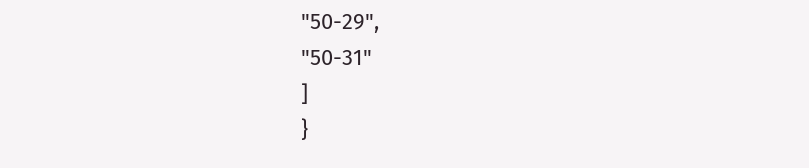"50-29",
"50-31"
]
}